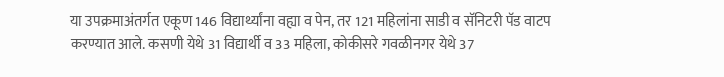या उपक्रमाअंतर्गत एकूण 146 विद्यार्थ्यांना वह्या व पेन, तर 121 महिलांना साडी व सॅनिटरी पॅड वाटप करण्यात आले. कसणी येथे 31 विद्यार्थी व 33 महिला, कोकीसरे गवळीनगर येथे 37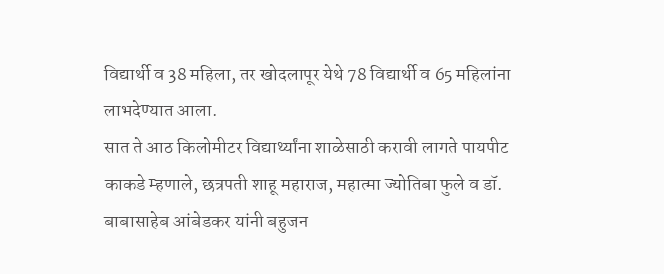विद्यार्थी व 38 महिला, तर खोदलापूर येथे 78 विद्यार्थी व 65 महिलांना लाभदेण्यात आला.
सात ते आठ किलोमीटर विद्यार्थ्यांना शाळेसाठी करावी लागते पायपीट
काकडे म्हणाले, छत्रपती शाहू महाराज, महात्मा ज्योतिबा फुले व डॉ. बाबासाहेब आंबेडकर यांनी बहुजन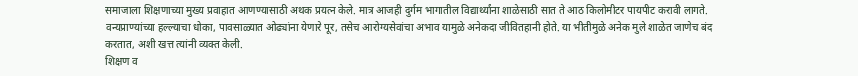समाजाला शिक्षणाच्या मुख्य प्रवाहात आणण्यासाठी अथक प्रयत्न केले. मात्र आजही दुर्गम भागातील विद्यार्थ्यांना शाळेसाठी सात ते आठ किलोमीटर पायपीट करावी लागते. वन्यप्राण्यांच्या हल्ल्याचा धोका, पावसाळ्यात ओढ्यांना येणारे पूर, तसेच आरोग्यसेवांचा अभाव यामुळे अनेकदा जीवितहानी होते. या भीतीमुळे अनेक मुले शाळेत जाणेच बंद करतात, अशी खत्त त्यांनी व्यक्त केली.
शिक्षण व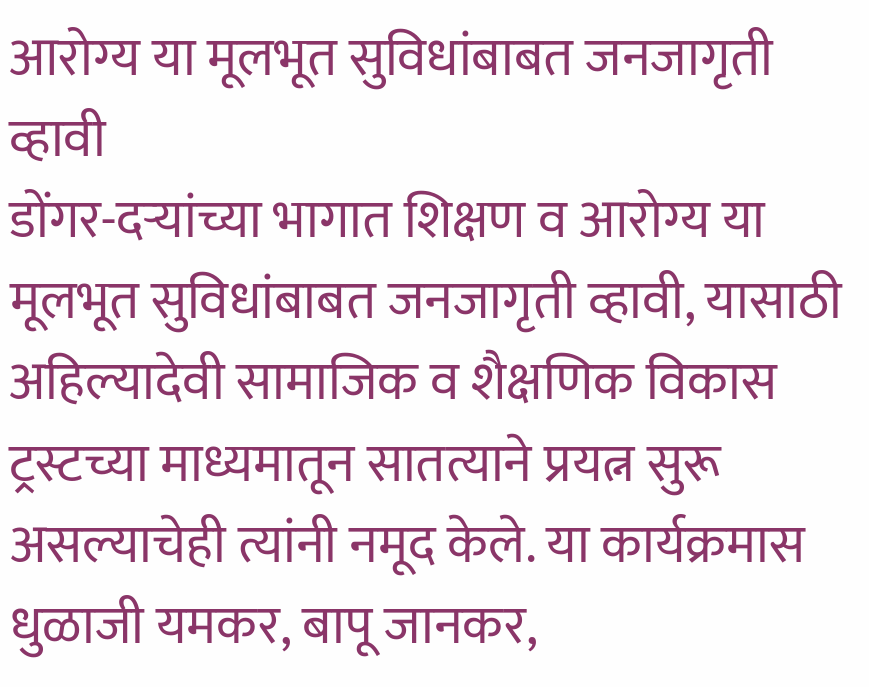आरोग्य या मूलभूत सुविधांबाबत जनजागृती व्हावी
डोंगर-दऱ्यांच्या भागात शिक्षण व आरोग्य या मूलभूत सुविधांबाबत जनजागृती व्हावी, यासाठी अहिल्यादेवी सामाजिक व शैक्षणिक विकास ट्रस्टच्या माध्यमातून सातत्याने प्रयत्न सुरू असल्याचेही त्यांनी नमूद केले. या कार्यक्रमास धुळाजी यमकर, बापू जानकर,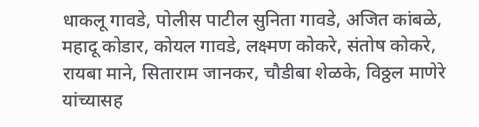धाकलू गावडे, पोलीस पाटील सुनिता गावडे, अजित कांबळे, महादू कोडार, कोयल गावडे, लक्ष्मण कोकरे, संतोष कोकरे, रायबा माने, सिताराम जानकर, चौडीबा शेळके, विठ्ठल माणेरे यांच्यासह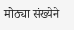मोठ्या संख्येने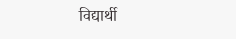विद्यार्थी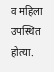व महिला उपस्थित होत्या.